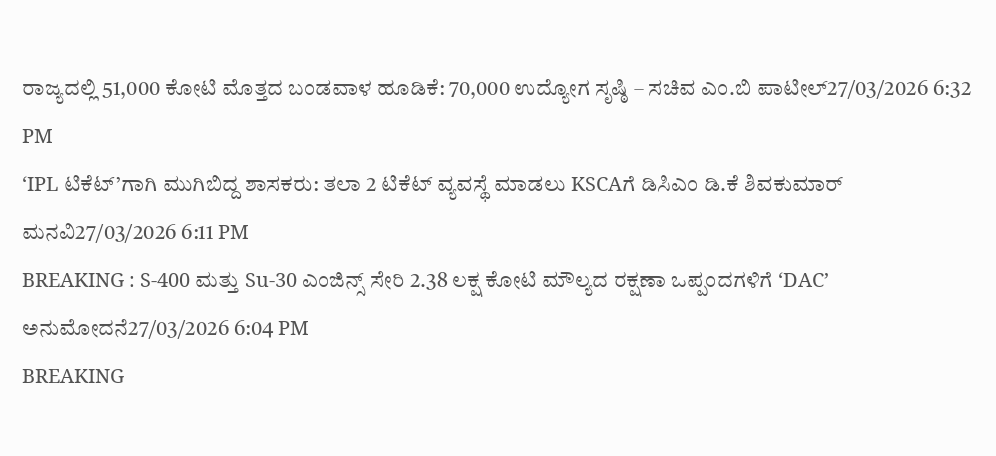ರಾಜ್ಯದಲ್ಲಿ 51,000 ಕೋಟಿ ಮೊತ್ತದ ಬಂಡವಾಳ ಹೂಡಿಕೆ: 70,000 ಉದ್ಯೋಗ ಸೃಷ್ಠಿ – ಸಚಿವ ಎಂ.ಬಿ ಪಾಟೀಲ್27/03/2026 6:32 PM
‘IPL ಟಿಕೆಟ್’ಗಾಗಿ ಮುಗಿಬಿದ್ದ ಶಾಸಕರು: ತಲಾ 2 ಟಿಕೆಟ್ ವ್ಯವಸ್ಥೆ ಮಾಡಲು KSCAಗೆ ಡಿಸಿಎಂ ಡಿ.ಕೆ ಶಿವಕುಮಾರ್ ಮನವಿ27/03/2026 6:11 PM
BREAKING : S-400 ಮತ್ತು Su-30 ಎಂಜಿನ್ಸ್ ಸೇರಿ 2.38 ಲಕ್ಷ ಕೋಟಿ ಮೌಲ್ಯದ ರಕ್ಷಣಾ ಒಪ್ಪಂದಗಳಿಗೆ ‘DAC’ ಅನುಮೋದನೆ27/03/2026 6:04 PM
BREAKING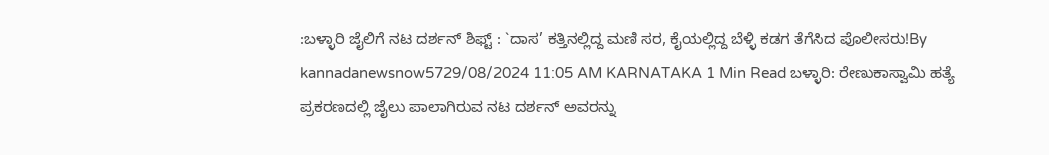:ಬಳ್ಳಾರಿ ಜೈಲಿಗೆ ನಟ ದರ್ಶನ್ ಶಿಫ್ಟ್ : `ದಾಸ’ ಕತ್ತಿನಲ್ಲಿದ್ದ ಮಣಿ ಸರ, ಕೈಯಲ್ಲಿದ್ದ ಬೆಳ್ಳಿ ಕಡಗ ತೆಗೆಸಿದ ಪೊಲೀಸರು!By kannadanewsnow5729/08/2024 11:05 AM KARNATAKA 1 Min Read ಬಳ್ಳಾರಿ: ರೇಣುಕಾಸ್ವಾಮಿ ಹತ್ಯೆ ಪ್ರಕರಣದಲ್ಲಿ ಜೈಲು ಪಾಲಾಗಿರುವ ನಟ ದರ್ಶನ್ ಅವರನ್ನು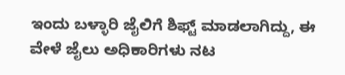ಇಂದು ಬಳ್ಳಾರಿ ಜೈಲಿಗೆ ಶಿಫ್ಟ್ ಮಾಡಲಾಗಿದ್ದು, ಈ ವೇಳೆ ಜೈಲು ಅಧಿಕಾರಿಗಳು ನಟ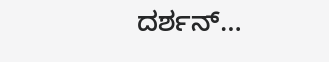ದರ್ಶನ್…